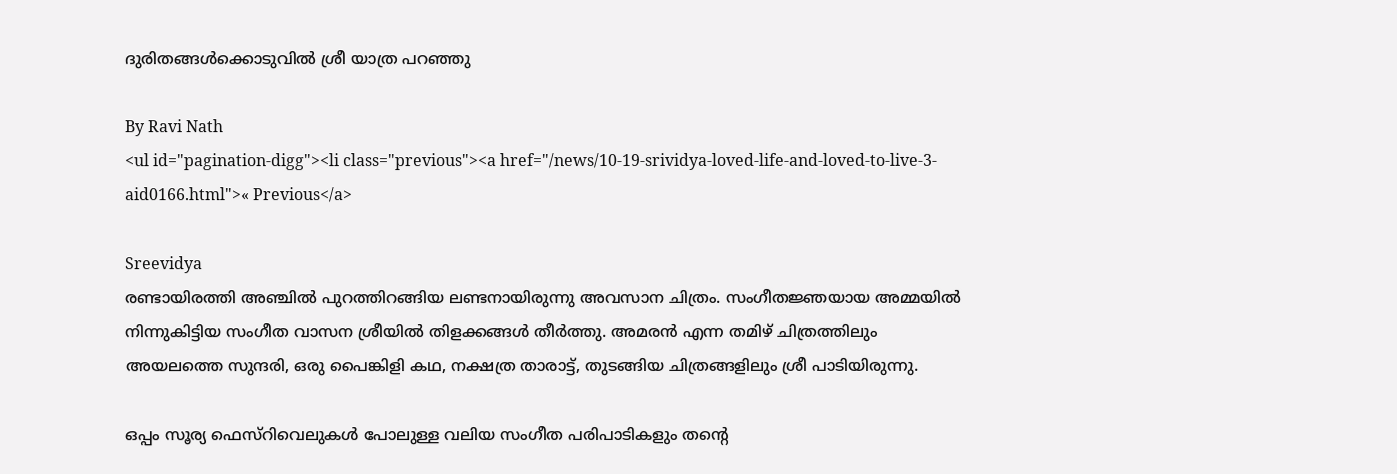ദുരിതങ്ങള്‍ക്കൊടുവില്‍ ശ്രീ യാത്ര പറഞ്ഞു

By Ravi Nath
<ul id="pagination-digg"><li class="previous"><a href="/news/10-19-srividya-loved-life-and-loved-to-live-3-aid0166.html">« Previous</a>

Sreevidya
രണ്ടായിരത്തി അഞ്ചില്‍ പുറത്തിറങ്ങിയ ലണ്ടനായിരുന്നു അവസാന ചിത്രം. സംഗീതജ്ഞയായ അമ്മയില്‍ നിന്നുകിട്ടിയ സംഗീത വാസന ശ്രീയില്‍ തിളക്കങ്ങള്‍ തീര്‍ത്തു. അമരന്‍ എന്ന തമിഴ് ചിത്രത്തിലും അയലത്തെ സുന്ദരി, ഒരു പൈങ്കിളി കഥ, നക്ഷത്ര താരാട്ട്, തുടങ്ങിയ ചിത്രങ്ങളിലും ശ്രീ പാടിയിരുന്നു.

ഒപ്പം സൂര്യ ഫെസ്‌റിവെലുകള്‍ പോലുള്ള വലിയ സംഗീത പരിപാടികളും തന്റെ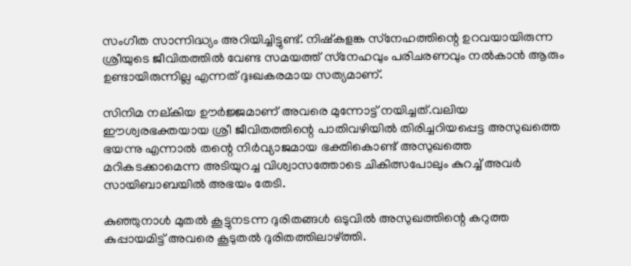സംഗീത സാന്നിദ്ധ്യം അറിയിച്ചിട്ടുണ്ട്. നിഷ്‌കളങ്ക സ്‌നേഹത്തിന്റെ ഉറവയായിരുന്ന ശ്രീയുടെ ജീവിതത്തില്‍ വേണ്ട സമയത്ത് സ്‌നേഹവും പരിചരണവും നല്‍കാന്‍ ആരും ഉണ്ടായിരുന്നില്ല എന്നത് ദുഃഖകരമായ സത്യമാണ്.

സിനിമ നല്കിയ ഊര്‍ജ്ജമാണ് അവരെ മുന്നോട്ട് നയിച്ചത്.വലിയ ഈശ്വരഭക്തയായ ശ്രീ ജീവിതത്തിന്റെ പാതിവഴിയില്‍ തിരിച്ചറിയപ്പെട്ട അസുഖത്തെ ഭയന്നു എന്നാല്‍ തന്റെ നിര്‍വ്യാജമായ ഭക്തികൊണ്ട് അസുഖത്തെ മറികടക്കാമെന്ന അടിയുറച്ച വിശ്വാസത്തോടെ ചികിത്സപോലും കുറച്ച് അവര്‍ സായിബാബയില്‍ അഭയം തേടി.

കുഞ്ഞുനാള്‍ മുതല്‍ കൂട്ടുനടന്ന ദുരിതങ്ങള്‍ ഒടുവില്‍ അസുഖത്തിന്റെ കറുത്ത കുപ്പായമിട്ട് അവരെ കൂടുതല്‍ ദുരിതത്തിലാഴ്ത്തി.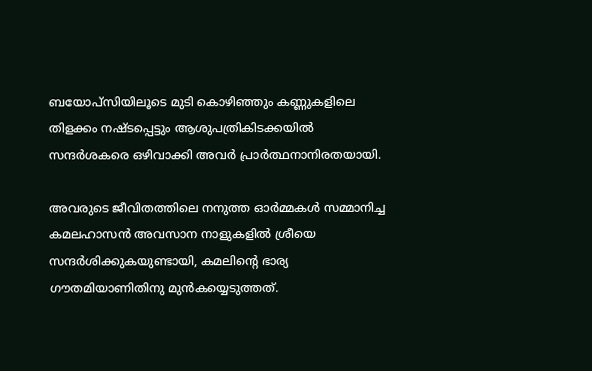ബയോപ്‌സിയിലൂടെ മുടി കൊഴിഞ്ഞും കണ്ണുകളിലെ തിളക്കം നഷ്ടപ്പെട്ടും ആശുപത്രികിടക്കയില്‍ സന്ദര്‍ശകരെ ഒഴിവാക്കി അവര്‍ പ്രാര്‍ത്ഥനാനിരതയായി.

അവരുടെ ജീവിതത്തിലെ നനുത്ത ഓര്‍മ്മകള്‍ സമ്മാനിച്ച കമലഹാസന്‍ അവസാന നാളുകളില്‍ ശ്രീയെ സന്ദര്‍ശിക്കുകയുണ്ടായി, കമലിന്റെ ഭാര്യ ഗൗതമിയാണിതിനു മുന്‍കയ്യെടുത്തത്.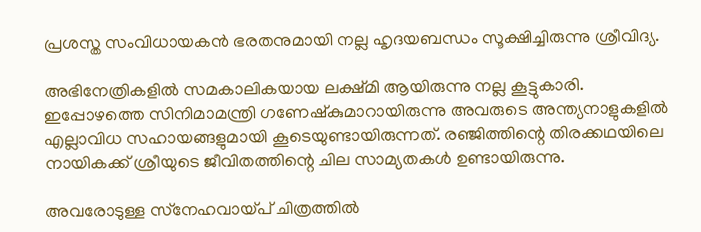പ്രശസ്ത സംവിധായകന്‍ ഭരതനുമായി നല്ല ഹൃദയബന്ധം സൂക്ഷിച്ചിരുന്നു ശ്രീവിദ്യ.

അഭിനേത്രികളില്‍ സമകാലികയായ ലക്ഷ്മി ആയിരുന്നു നല്ല കൂട്ടുകാരി. ഇപ്പോഴത്തെ സിനിമാമന്ത്രി ഗണേഷ്‌കുമാറായിരുന്നു അവരുടെ അന്ത്യനാളുകളില്‍ എല്ലാവിധ സഹായങ്ങളുമായി കൂടെയുണ്ടായിരുന്നത്. രഞ്ജിത്തിന്റെ തിരക്കഥയിലെ നായികക്ക് ശ്രീയുടെ ജീവിതത്തിന്റെ ചില സാമ്യതകള്‍ ഉണ്ടായിരുന്നു.

അവരോടുള്ള സ്‌നേഹവായ്പ് ചിത്രത്തില്‍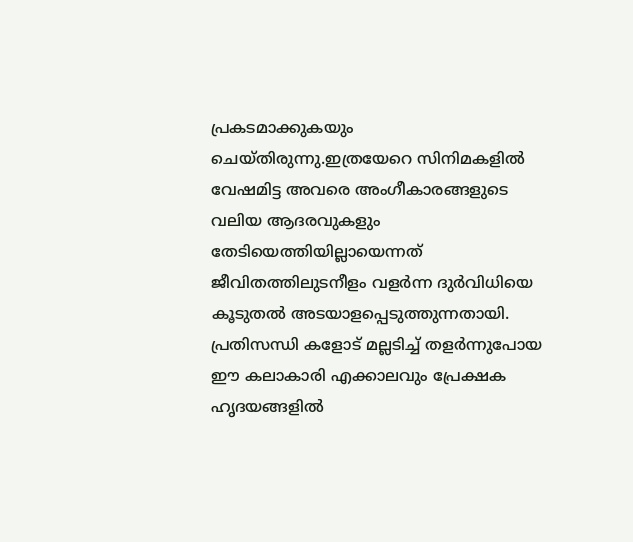പ്രകടമാക്കുകയും ചെയ്തിരുന്നു.ഇത്രയേറെ സിനിമകളില്‍ വേഷമിട്ട അവരെ അംഗീകാരങ്ങളുടെ വലിയ ആദരവുകളും തേടിയെത്തിയില്ലായെന്നത് ജീവിതത്തിലുടനീളം വളര്‍ന്ന ദുര്‍വിധിയെ കൂടുതല്‍ അടയാളപ്പെടുത്തുന്നതായി. പ്രതിസന്ധി കളോട് മല്ലടിച്ച് തളര്‍ന്നുപോയ ഈ കലാകാരി എക്കാലവും പ്രേക്ഷക ഹൃദയങ്ങളില്‍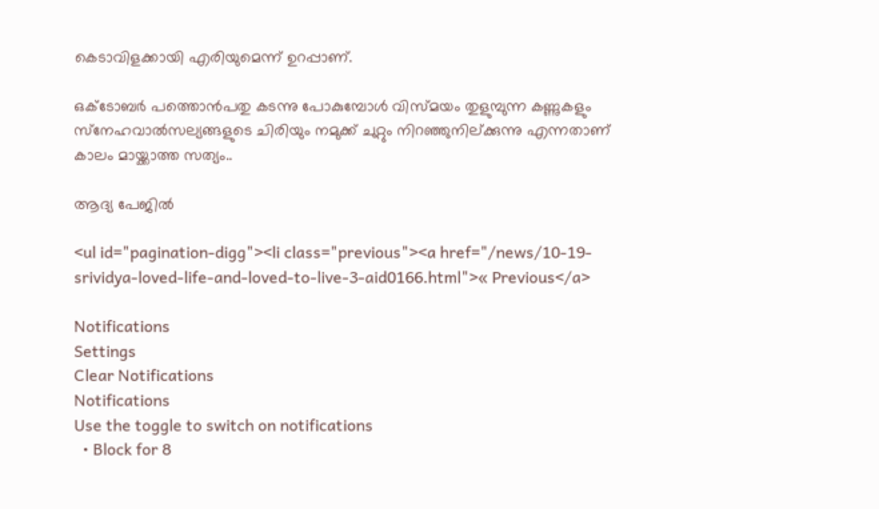കെടാവിളക്കായി എരിയുമെന്ന് ഉറപ്പാണ്.

ഒക്ടോബര്‍ പത്തൊന്‍പതു കടന്നു പോകുമ്പോള്‍ വിസ്മയം തുളുമ്പുന്ന കണ്ണുകളും സ്‌നേഹവാല്‍സല്യങ്ങളുടെ ചിരിയും നമുക്ക് ചുറ്റും നിറഞ്ഞുനില്ക്കുന്നു എന്നതാണ് കാലം മായ്ക്കാത്ത സത്യം..

ആദ്യ പേജില്‍

<ul id="pagination-digg"><li class="previous"><a href="/news/10-19-srividya-loved-life-and-loved-to-live-3-aid0166.html">« Previous</a>

Notifications
Settings
Clear Notifications
Notifications
Use the toggle to switch on notifications
  • Block for 8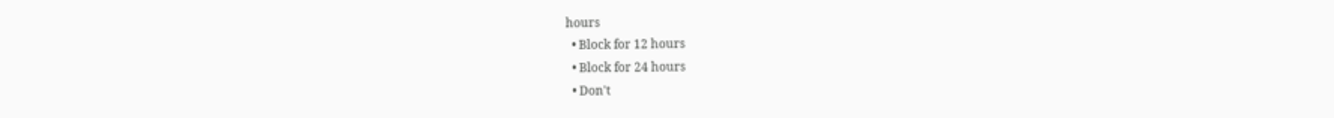hours
  • Block for 12 hours
  • Block for 24 hours
  • Don't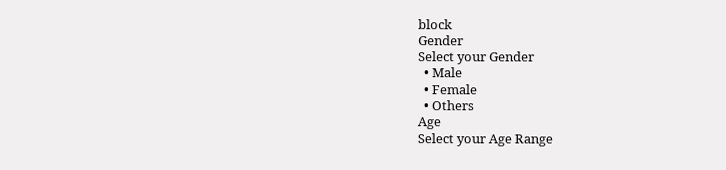block
Gender
Select your Gender
  • Male
  • Female
  • Others
Age
Select your Age Range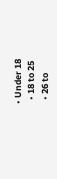• Under 18
  • 18 to 25
  • 26 to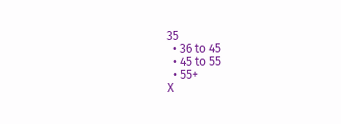35
  • 36 to 45
  • 45 to 55
  • 55+
X